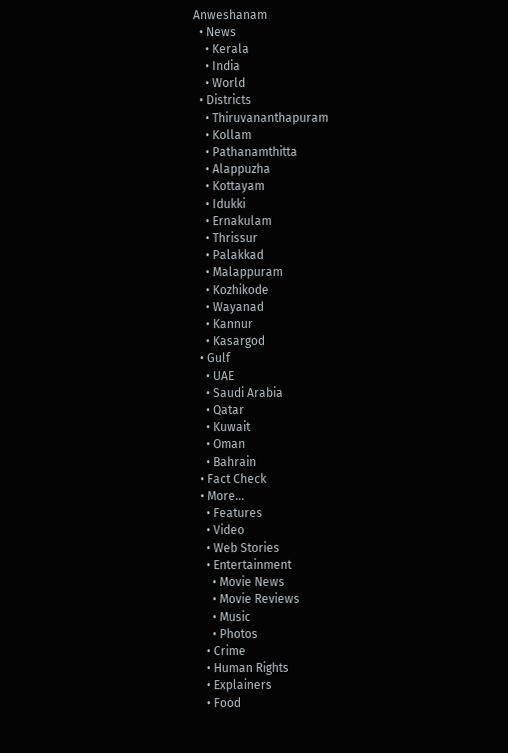Anweshanam
  • News
    • Kerala
    • India
    • World
  • Districts
    • Thiruvananthapuram
    • Kollam
    • Pathanamthitta
    • Alappuzha
    • Kottayam
    • Idukki
    • Ernakulam
    • Thrissur
    • Palakkad
    • Malappuram
    • Kozhikode
    • Wayanad
    • Kannur
    • Kasargod
  • Gulf
    • UAE
    • Saudi Arabia
    • Qatar
    • Kuwait
    • Oman
    • Bahrain
  • Fact Check
  • More…
    • Features
    • Video
    • Web Stories
    • Entertainment
      • Movie News
      • Movie Reviews
      • Music
      • Photos
    • Crime
    • Human Rights
    • Explainers
    • Food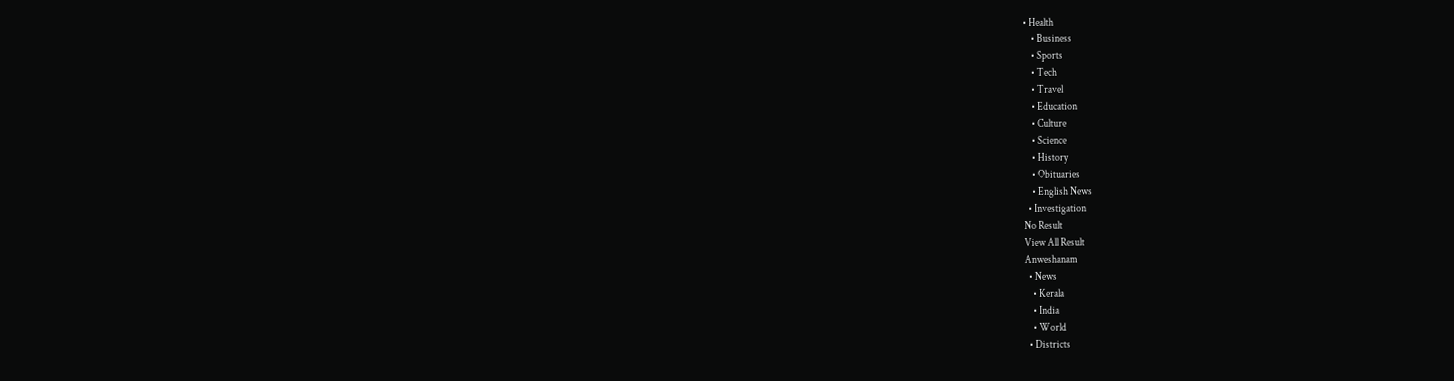• Health
    • Business
    • Sports
    • Tech
    • Travel
    • Education
    • Culture
    • Science
    • History
    • Obituaries
    • English News
  • Investigation
No Result
View All Result
Anweshanam
  • News
    • Kerala
    • India
    • World
  • Districts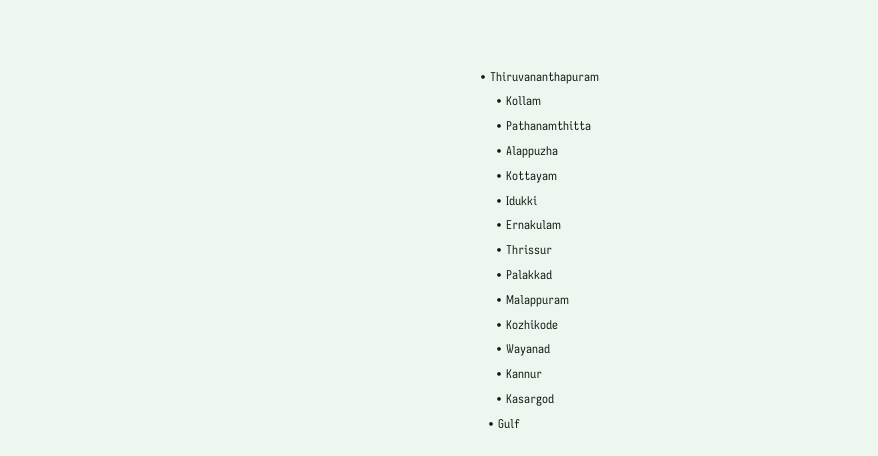• Thiruvananthapuram
    • Kollam
    • Pathanamthitta
    • Alappuzha
    • Kottayam
    • Idukki
    • Ernakulam
    • Thrissur
    • Palakkad
    • Malappuram
    • Kozhikode
    • Wayanad
    • Kannur
    • Kasargod
  • Gulf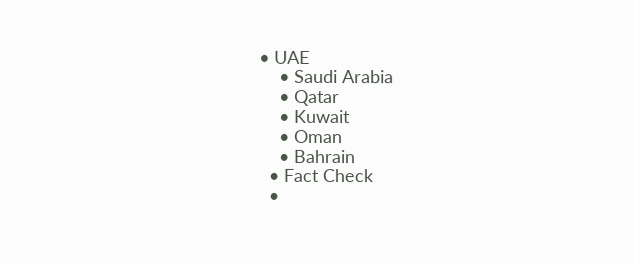• UAE
    • Saudi Arabia
    • Qatar
    • Kuwait
    • Oman
    • Bahrain
  • Fact Check
  •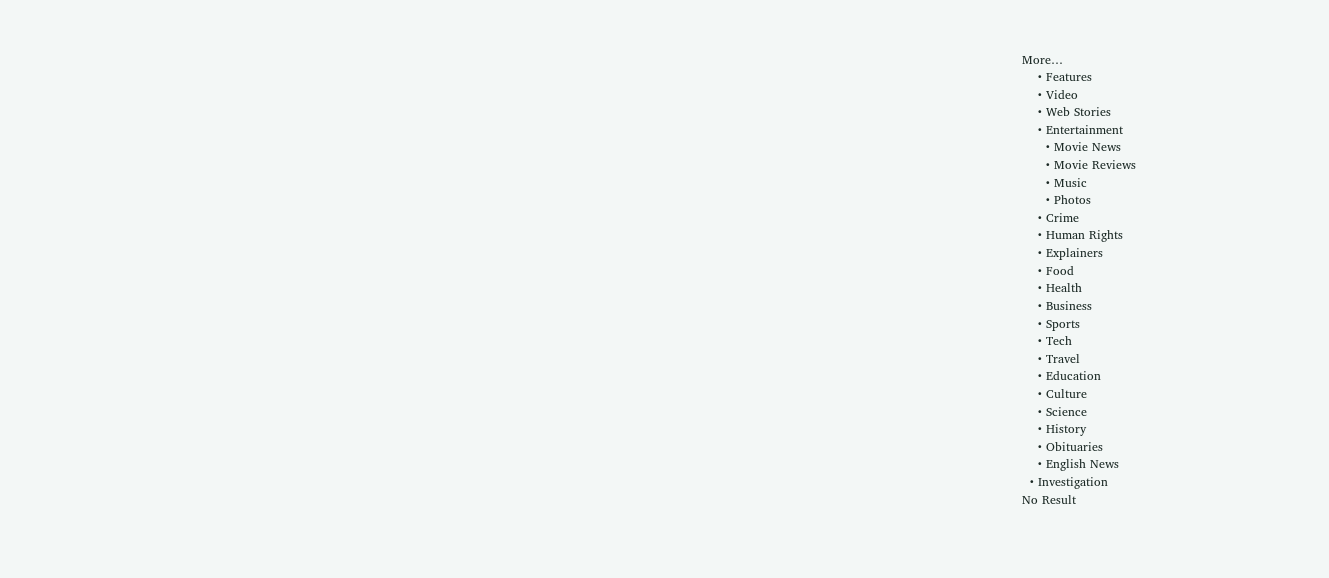More…
    • Features
    • Video
    • Web Stories
    • Entertainment
      • Movie News
      • Movie Reviews
      • Music
      • Photos
    • Crime
    • Human Rights
    • Explainers
    • Food
    • Health
    • Business
    • Sports
    • Tech
    • Travel
    • Education
    • Culture
    • Science
    • History
    • Obituaries
    • English News
  • Investigation
No Result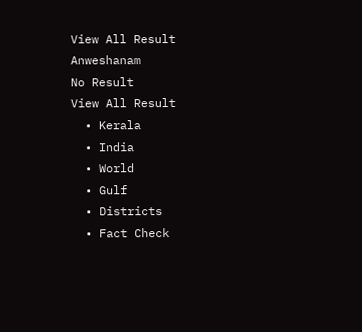View All Result
Anweshanam
No Result
View All Result
  • Kerala
  • India
  • World
  • Gulf
  • Districts
  • Fact Check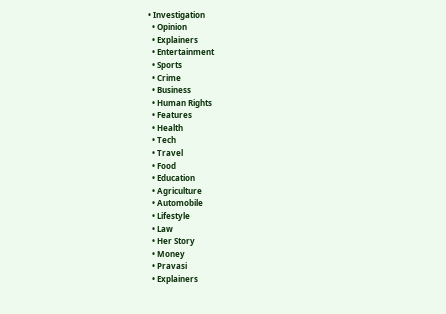• Investigation
  • Opinion
  • Explainers
  • Entertainment
  • Sports
  • Crime
  • Business
  • Human Rights
  • Features
  • Health
  • Tech
  • Travel
  • Food
  • Education
  • Agriculture
  • Automobile
  • Lifestyle
  • Law
  • Her Story
  • Money
  • Pravasi
  • Explainers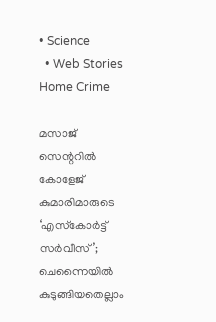• Science
  • Web Stories
Home Crime

മസാജ് സെന്ററില്‍ കോളേജ് കുമാരിമാരുടെ ‘എസ്‌കോര്‍ട്ട് സര്‍വീസ്’; ചെന്നൈയില്‍ കുടുങ്ങിയതെല്ലാം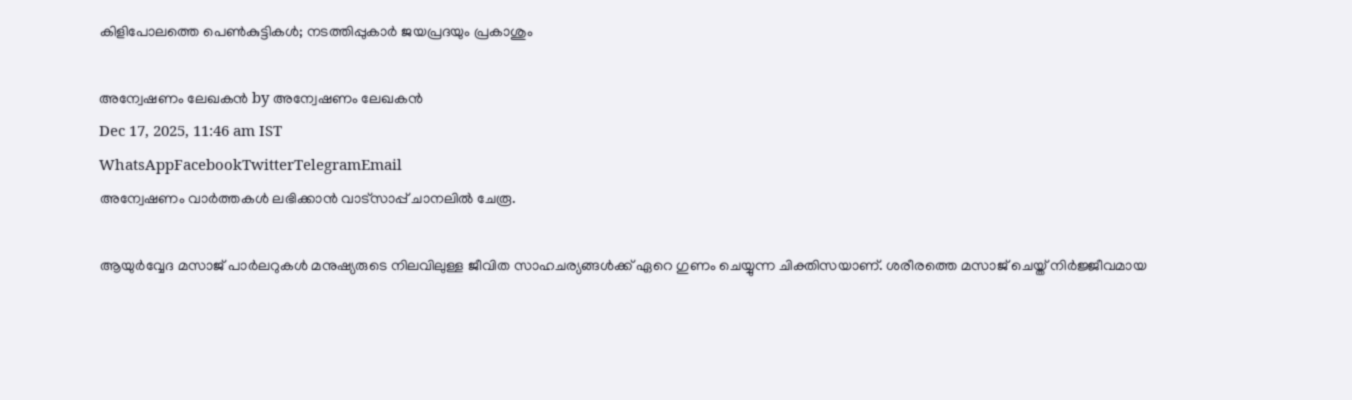കിളിപോലത്തെ പെണ്‍കുട്ടികള്‍; നടത്തിപ്പുകാര്‍ ജയപ്രദയും പ്രകാശും

അന്വേഷണം ലേഖകൻ by അന്വേഷണം ലേഖകൻ
Dec 17, 2025, 11:46 am IST
WhatsAppFacebookTwitterTelegramEmail
അന്വേഷണം വാർത്തകൾ ലഭിക്കാന്‍ വാട്സാപ്പ് ചാനലില്‍ ചേരൂ.

ആയുര്‍വ്വേദ മസാജ് പാര്‍ലറുകള്‍ മനുഷ്യരുടെ നിലവിലുള്ള ജീവിത സാഹചര്യങ്ങള്‍ക്ക് ഏറെ ഗുണം ചെയ്യുന്ന ചിക്തിസയാണ്. ശരീരത്തെ മസാജ് ചെയ്ത് നിര്‍ജ്ജീവമായ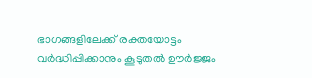ഭാഗങ്ങളിലേക്ക് രക്തയോട്ടം വര്‍ദ്ധിപ്പിക്കാനും കൂടുതല്‍ ഊര്‍ജ്ജം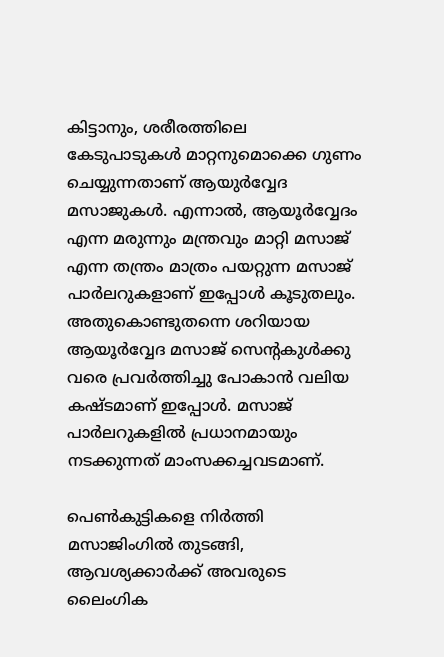കിട്ടാനും, ശരീരത്തിലെ കേടുപാടുകള്‍ മാറ്റനുമൊക്കെ ഗുണം ചെയ്യുന്നതാണ് ആയുര്‍വ്വേദ മസാജുകള്‍. എന്നാല്‍, ആയൂര്‍വ്വേദം എന്ന മരുന്നും മന്ത്രവും മാറ്റി മസാജ് എന്ന തന്ത്രം മാത്രം പയറ്റുന്ന മസാജ് പാര്‍ലറുകളാണ് ഇപ്പോള്‍ കൂടുതലും. അതുകൊണ്ടുതന്നെ ശറിയായ ആയൂര്‍വ്വേദ മസാജ് സെന്റകുള്‍ക്കു വരെ പ്രവര്‍ത്തിച്ചു പോകാന്‍ വലിയ കഷ്ടമാണ് ഇപ്പോള്‍. മസാജ് പാര്‍ലറുകളില്‍ പ്രധാനമായും നടക്കുന്നത് മാംസക്കച്ചവടമാണ്.

പെണ്‍കുട്ടികളെ നിര്‍ത്തി മസാജിംഗില്‍ തുടങ്ങി, ആവശ്യക്കാര്‍ക്ക് അവരുടെ ലൈംഗിക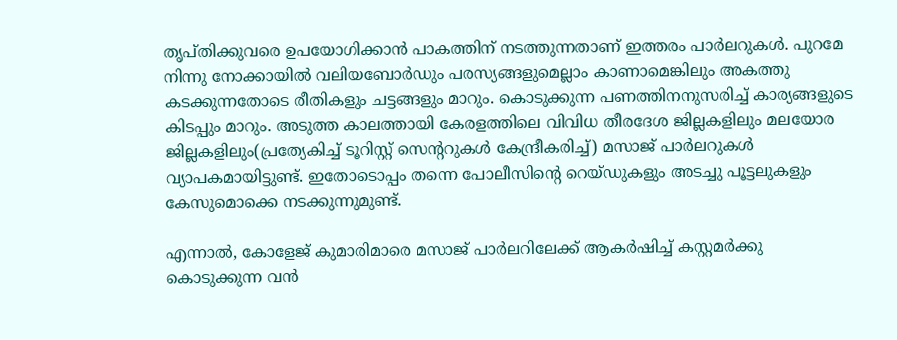തൃപ്തിക്കുവരെ ഉപയോഗിക്കാന്‍ പാകത്തിന് നടത്തുന്നതാണ് ഇത്തരം പാര്‍ലറുകള്‍. പുറമേ നിന്നു നോക്കായില്‍ വലിയബോര്‍ഡും പരസ്യങ്ങളുമെല്ലാം കാണാമെങ്കിലും അകത്തു കടക്കുന്നതോടെ രീതികളും ചട്ടങ്ങളും മാറും. കൊടുക്കുന്ന പണത്തിനനുസരിച്ച് കാര്യങ്ങളുടെ കിടപ്പും മാറും. അടുത്ത കാലത്തായി കേരളത്തിലെ വിവിധ തീരദേശ ജില്ലകളിലും മലയോര ജില്ലകളിലും(പ്രത്യേകിച്ച് ടൂറിസ്റ്റ് സെന്ററുകള്‍ കേന്ദ്രീകരിച്ച്) മസാജ് പാര്‍ലറുകള്‍ വ്യാപകമായിട്ടുണ്ട്. ഇതോടൊപ്പം തന്നെ പോലീസിന്റെ റെയ്ഡുകളും അടച്ചു പൂട്ടലുകളും കേസുമൊക്കെ നടക്കുന്നുമുണ്ട്.

എന്നാല്‍, കോളേജ് കുമാരിമാരെ മസാജ് പാര്‍ലറിലേക്ക് ആകര്‍ഷിച്ച് കസ്റ്റമര്‍ക്കു കൊടുക്കുന്ന വന്‍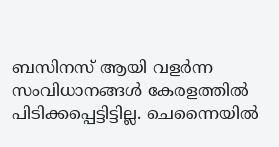ബസിനസ് ആയി വളര്‍ന്ന സംവിധാനങ്ങള്‍ കേരളത്തില്‍ പിടിക്കപ്പെട്ടിട്ടില്ല. ചെന്നൈയില്‍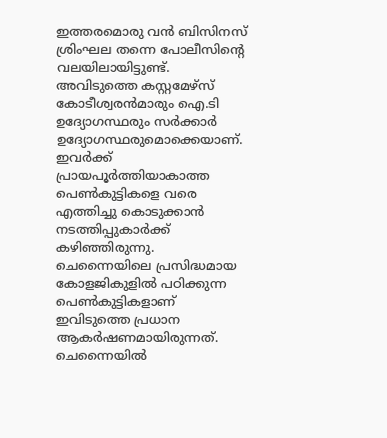ഇത്തരമൊരു വന്‍ ബിസിനസ് ശ്രിംഘല തന്നെ പോലീസിന്റെ വലയിലായിട്ടുണ്ട്. അവിടുത്തെ കസ്റ്റമേഴ്‌സ് കോടീശ്വരന്‍മാരും ഐ.ടി ഉദ്യോഗസ്ഥരും സര്‍ക്കാര്‍ ഉദ്യോഗസ്ഥരുമൊക്കെയാണ്. ഇവര്‍ക്ക് പ്രായപൂര്‍ത്തിയാകാത്ത പെണ്‍കുട്ടികളെ വരെ എത്തിച്ചു കൊടുക്കാന്‍ നടത്തിപ്പുകാര്‍ക്ക് കഴിഞ്ഞിരുന്നു. ചെന്നൈയിലെ പ്രസിദ്ധമായ കോളജികുളില്‍ പഠിക്കുന്ന പെണ്‍കുട്ടികളാണ് ഇവിടുത്തെ പ്രധാന ആകര്‍ഷണമായിരുന്നത്. ചെന്നൈയില്‍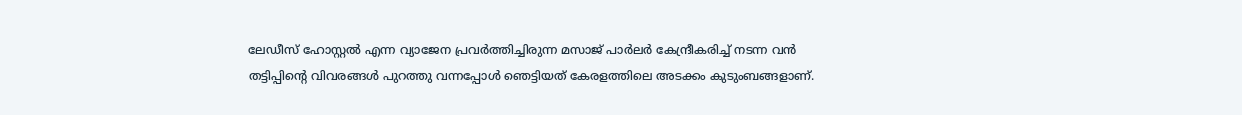ലേഡീസ് ഹോസ്റ്റല്‍ എന്ന വ്യാജേന പ്രവര്‍ത്തിച്ചിരുന്ന മസാജ് പാര്‍ലര്‍ കേന്ദ്രീകരിച്ച് നടന്ന വന്‍ തട്ടിപ്പിന്റെ വിവരങ്ങള്‍ പുറത്തു വന്നപ്പോള്‍ ഞെട്ടിയത് കേരളത്തിലെ അടക്കം കുടുംബങ്ങളാണ്.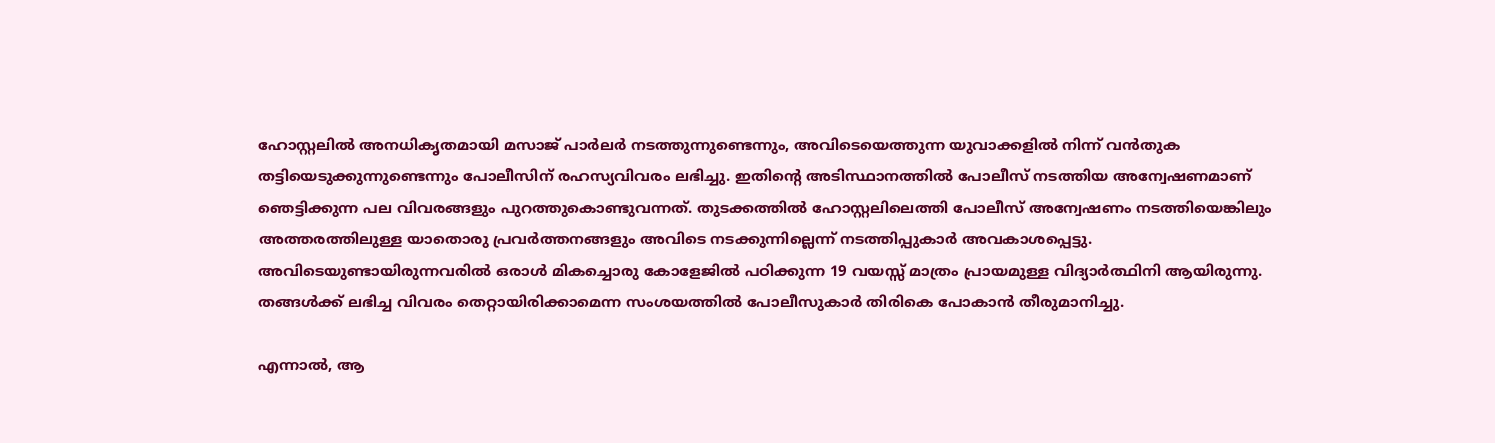ഹോസ്റ്റലില്‍ അനധികൃതമായി മസാജ് പാര്‍ലര്‍ നടത്തുന്നുണ്ടെന്നും, അവിടെയെത്തുന്ന യുവാക്കളില്‍ നിന്ന് വന്‍തുക തട്ടിയെടുക്കുന്നുണ്ടെന്നും പോലീസിന് രഹസ്യവിവരം ലഭിച്ചു. ഇതിന്റെ അടിസ്ഥാനത്തില്‍ പോലീസ് നടത്തിയ അന്വേഷണമാണ് ഞെട്ടിക്കുന്ന പല വിവരങ്ങളും പുറത്തുകൊണ്ടുവന്നത്. തുടക്കത്തില്‍ ഹോസ്റ്റലിലെത്തി പോലീസ് അന്വേഷണം നടത്തിയെങ്കിലും അത്തരത്തിലുള്ള യാതൊരു പ്രവര്‍ത്തനങ്ങളും അവിടെ നടക്കുന്നില്ലെന്ന് നടത്തിപ്പുകാര്‍ അവകാശപ്പെട്ടു. അവിടെയുണ്ടായിരുന്നവരില്‍ ഒരാള്‍ മികച്ചൊരു കോളേജില്‍ പഠിക്കുന്ന 19 വയസ്സ് മാത്രം പ്രായമുള്ള വിദ്യാര്‍ത്ഥിനി ആയിരുന്നു. തങ്ങള്‍ക്ക് ലഭിച്ച വിവരം തെറ്റായിരിക്കാമെന്ന സംശയത്തില്‍ പോലീസുകാര്‍ തിരികെ പോകാന്‍ തീരുമാനിച്ചു.

എന്നാല്‍, ആ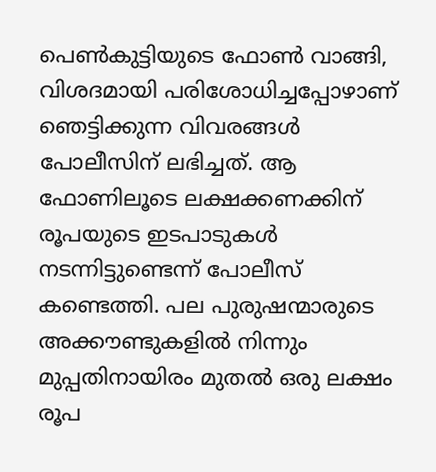പെണ്‍കുട്ടിയുടെ ഫോണ്‍ വാങ്ങി, വിശദമായി പരിശോധിച്ചപ്പോഴാണ് ഞെട്ടിക്കുന്ന വിവരങ്ങള്‍ പോലീസിന് ലഭിച്ചത്. ആ ഫോണിലൂടെ ലക്ഷക്കണക്കിന് രൂപയുടെ ഇടപാടുകള്‍ നടന്നിട്ടുണ്ടെന്ന് പോലീസ് കണ്ടെത്തി. പല പുരുഷന്മാരുടെ അക്കൗണ്ടുകളില്‍ നിന്നും മുപ്പതിനായിരം മുതല്‍ ഒരു ലക്ഷം രൂപ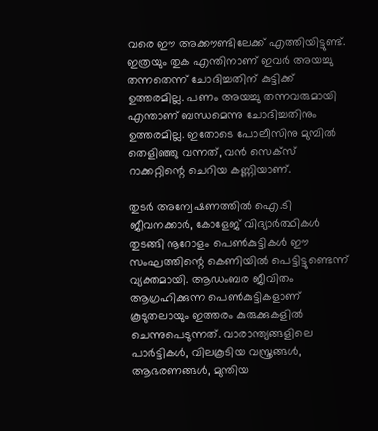വരെ ഈ അക്കൗണ്ടിലേക്ക് എത്തിയിട്ടുണ്ട്. ഇത്രയും തുക എന്തിനാണ് ഇവര്‍ അയച്ചു തന്നതെന്ന് ചോദിച്ചതിന് കുട്ടിക്ക് ഉത്തരമില്ല. പണം അയച്ചു തന്നവരുമായി എന്താണ് ബന്ധമെന്നു ചോദിച്ചതിനും ഉത്തരമില്ല. ഇതോടെ പോലീസിനു മുമ്പില്‍ തെളിഞ്ഞു വന്നത്, വന്‍ സെക്‌സ് റാക്കറ്റിന്റെ ചെറിയ കണ്ണിയാണ്.

തുടര്‍ അന്വേഷണത്തില്‍ ഐ.ടി ജീവനക്കാര്‍, കോളേജ് വിദ്യാര്‍ത്ഥികള്‍ തുടങ്ങി നൂറോളം പെണ്‍കുട്ടികള്‍ ഈ സംഘത്തിന്റെ കെണിയില്‍ പെട്ടിട്ടുണ്ടെന്ന് വ്യക്തമായി. ആഡംബര ജീവിതം ആഗ്രഹിക്കുന്ന പെണ്‍കുട്ടികളാണ് കൂടുതലായും ഇത്തരം കുരുക്കുകളില്‍ ചെന്നുപെടുന്നത്. വാരാന്ത്യങ്ങളിലെ പാര്‍ട്ടികള്‍, വിലകൂടിയ വസ്ത്രങ്ങള്‍, ആഭരണങ്ങള്‍, മുന്തിയ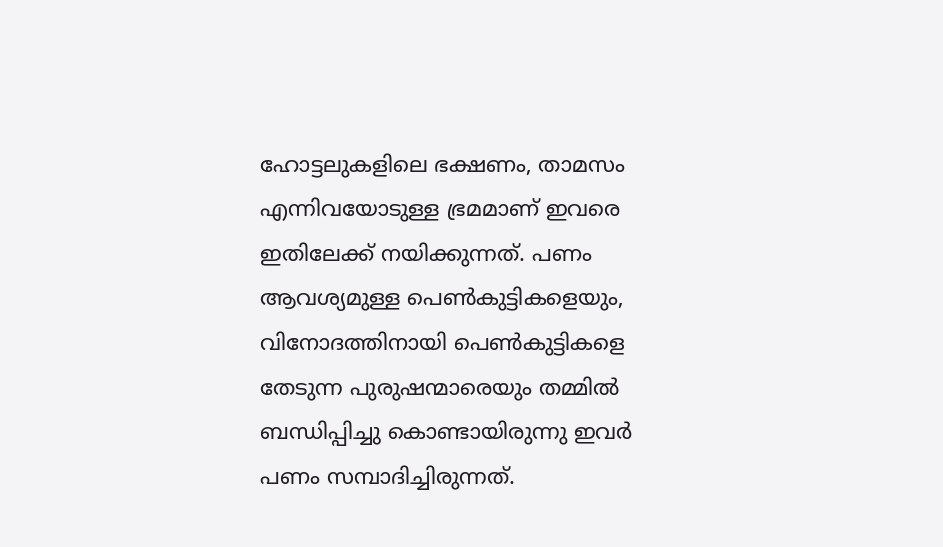ഹോട്ടലുകളിലെ ഭക്ഷണം, താമസം എന്നിവയോടുള്ള ഭ്രമമാണ് ഇവരെ ഇതിലേക്ക് നയിക്കുന്നത്. പണം ആവശ്യമുള്ള പെണ്‍കുട്ടികളെയും, വിനോദത്തിനായി പെണ്‍കുട്ടികളെ തേടുന്ന പുരുഷന്മാരെയും തമ്മില്‍ ബന്ധിപ്പിച്ചു കൊണ്ടായിരുന്നു ഇവര്‍ പണം സമ്പാദിച്ചിരുന്നത്.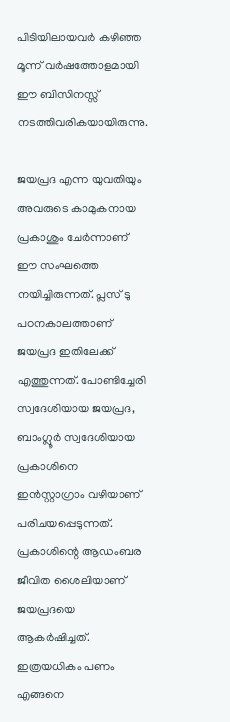പിടിയിലായവര്‍ കഴിഞ്ഞ മൂന്ന് വര്‍ഷത്തോളമായി ഈ ബിസിനസ്സ് നടത്തിവരികയായിരുന്നു.

ജയപ്രദ എന്ന യുവതിയും അവരുടെ കാമുകനായ പ്രകാശും ചേര്‍ന്നാണ് ഈ സംഘത്തെ നയിച്ചിരുന്നത്. പ്ലസ് ടു പഠനകാലത്താണ് ജയപ്രദ ഇതിലേക്ക് എത്തുന്നത്. പോണ്ടിച്ചേരി സ്വദേശിയായ ജയപ്രദ, ബാംഗ്ലൂര്‍ സ്വദേശിയായ പ്രകാശിനെ ഇന്‍സ്റ്റാഗ്രാം വഴിയാണ് പരിചയപ്പെടുന്നത്. പ്രകാശിന്റെ ആഡംബര ജീവിത ശൈലിയാണ് ജയപ്രദയെ ആകര്‍ഷിച്ചത്. ഇത്രയധികം പണം എങ്ങനെ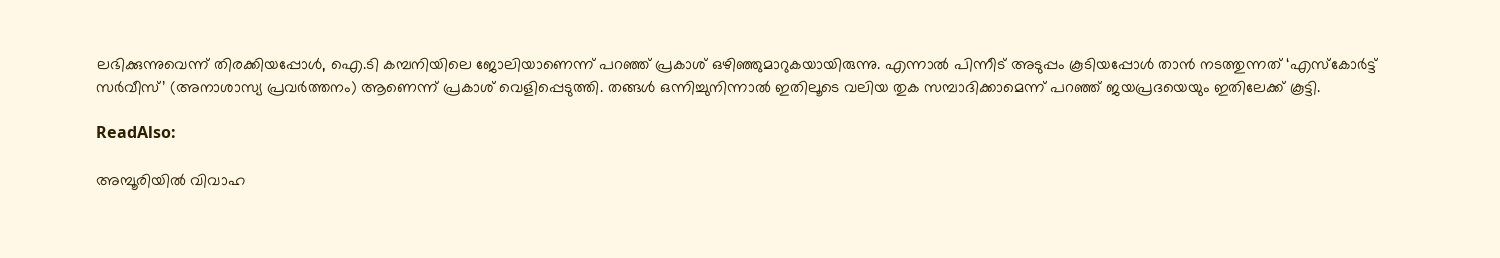ലഭിക്കുന്നുവെന്ന് തിരക്കിയപ്പോള്‍, ഐ.ടി കമ്പനിയിലെ ജോലിയാണെന്ന് പറഞ്ഞ് പ്രകാശ് ഒഴിഞ്ഞുമാറുകയായിരുന്നു. എന്നാല്‍ പിന്നീട് അടുപ്പം കൂടിയപ്പോള്‍ താന്‍ നടത്തുന്നത് ‘എസ്‌കോര്‍ട്ട് സര്‍വീസ്’ (അനാശാസ്യ പ്രവര്‍ത്തനം) ആണെന്ന് പ്രകാശ് വെളിപ്പെടുത്തി. തങ്ങള്‍ ഒന്നിച്ചുനിന്നാല്‍ ഇതിലൂടെ വലിയ തുക സമ്പാദിക്കാമെന്ന് പറഞ്ഞ് ജയപ്രദയെയും ഇതിലേക്ക് കൂട്ടി.

ReadAlso:

അമ്പൂരിയിൽ വിവാഹ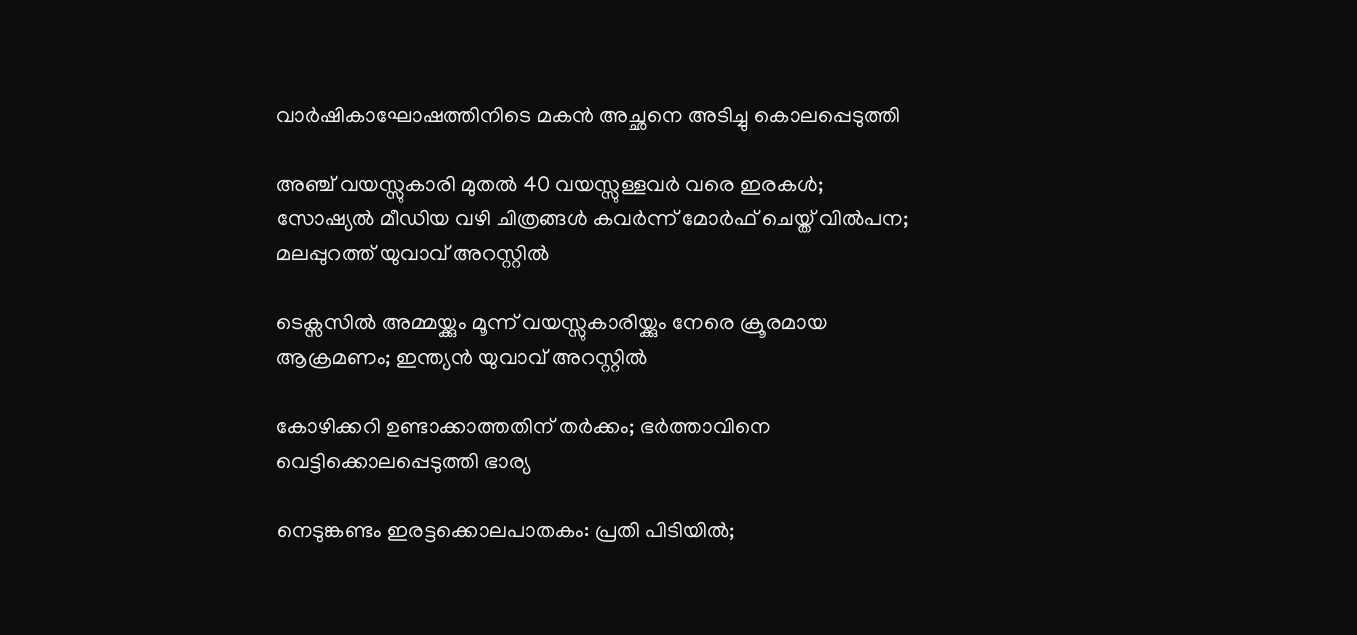വാർഷികാഘോഷത്തിനിടെ മകൻ അച്ഛനെ അടിച്ചു കൊലപ്പെടുത്തി

അഞ്ച് വയസ്സുകാരി മുതൽ 40 വയസ്സുള്ളവർ വരെ ഇരകൾ; സോഷ്യൽ മീഡിയ വഴി ചിത്രങ്ങൾ കവർന്ന് മോർഫ് ചെയ്ത് വിൽപന; മലപ്പുറത്ത് യുവാവ് അറസ്റ്റിൽ

ടെക്സസിൽ അമ്മയ്ക്കും മൂന്ന് വയസ്സുകാരിയ്ക്കും നേരെ ക്രൂരമായ ആക്രമണം; ഇന്ത്യൻ യുവാവ് അറസ്റ്റിൽ

കോഴിക്കറി ഉണ്ടാക്കാത്തതിന് തർക്കം; ഭർത്താവിനെ വെട്ടിക്കൊലപ്പെടുത്തി ഭാര്യ

നെടുങ്കണ്ടം ഇരട്ടക്കൊലപാതകം: പ്രതി പിടിയിൽ;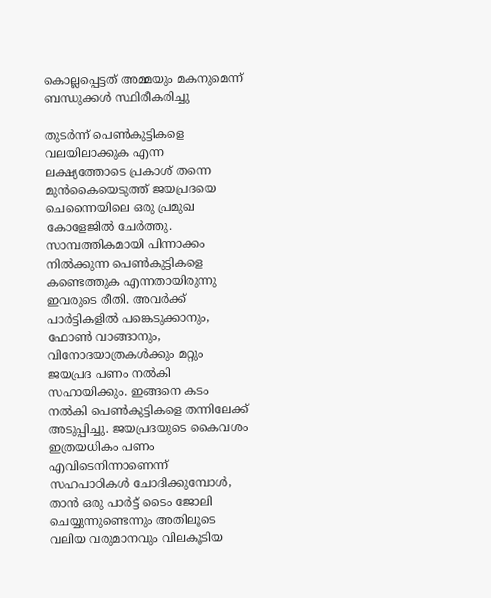കൊല്ലപ്പെട്ടത് അമ്മയും മകനുമെന്ന് ബന്ധുക്കൾ സ്ഥിരീകരിച്ചു

തുടര്‍ന്ന് പെണ്‍കുട്ടികളെ വലയിലാക്കുക എന്ന ലക്ഷ്യത്തോടെ പ്രകാശ് തന്നെ മുന്‍കൈയെടുത്ത് ജയപ്രദയെ ചെന്നൈയിലെ ഒരു പ്രമുഖ കോളേജില്‍ ചേര്‍ത്തു. സാമ്പത്തികമായി പിന്നാക്കം നില്‍ക്കുന്ന പെണ്‍കുട്ടികളെ കണ്ടെത്തുക എന്നതായിരുന്നു ഇവരുടെ രീതി. അവര്‍ക്ക് പാര്‍ട്ടികളില്‍ പങ്കെടുക്കാനും, ഫോണ്‍ വാങ്ങാനും, വിനോദയാത്രകള്‍ക്കും മറ്റും ജയപ്രദ പണം നല്‍കി സഹായിക്കും. ഇങ്ങനെ കടം നല്‍കി പെണ്‍കുട്ടികളെ തന്നിലേക്ക് അടുപ്പിച്ചു. ജയപ്രദയുടെ കൈവശം ഇത്രയധികം പണം എവിടെനിന്നാണെന്ന് സഹപാഠികള്‍ ചോദിക്കുമ്പോള്‍, താന്‍ ഒരു പാര്‍ട്ട് ടൈം ജോലി ചെയ്യുന്നുണ്ടെന്നും അതിലൂടെ വലിയ വരുമാനവും വിലകൂടിയ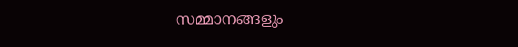സമ്മാനങ്ങളും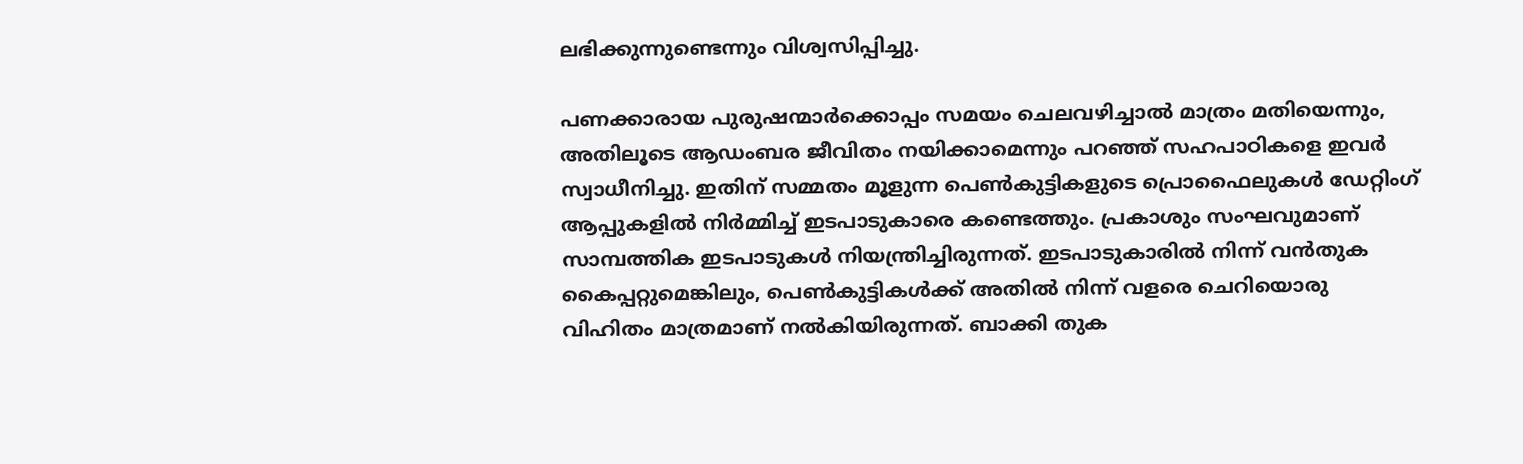ലഭിക്കുന്നുണ്ടെന്നും വിശ്വസിപ്പിച്ചു.

പണക്കാരായ പുരുഷന്മാര്‍ക്കൊപ്പം സമയം ചെലവഴിച്ചാല്‍ മാത്രം മതിയെന്നും, അതിലൂടെ ആഡംബര ജീവിതം നയിക്കാമെന്നും പറഞ്ഞ് സഹപാഠികളെ ഇവര്‍ സ്വാധീനിച്ചു. ഇതിന് സമ്മതം മൂളുന്ന പെണ്‍കുട്ടികളുടെ പ്രൊഫൈലുകള്‍ ഡേറ്റിംഗ് ആപ്പുകളില്‍ നിര്‍മ്മിച്ച് ഇടപാടുകാരെ കണ്ടെത്തും. പ്രകാശും സംഘവുമാണ് സാമ്പത്തിക ഇടപാടുകള്‍ നിയന്ത്രിച്ചിരുന്നത്. ഇടപാടുകാരില്‍ നിന്ന് വന്‍തുക കൈപ്പറ്റുമെങ്കിലും, പെണ്‍കുട്ടികള്‍ക്ക് അതില്‍ നിന്ന് വളരെ ചെറിയൊരു വിഹിതം മാത്രമാണ് നല്‍കിയിരുന്നത്. ബാക്കി തുക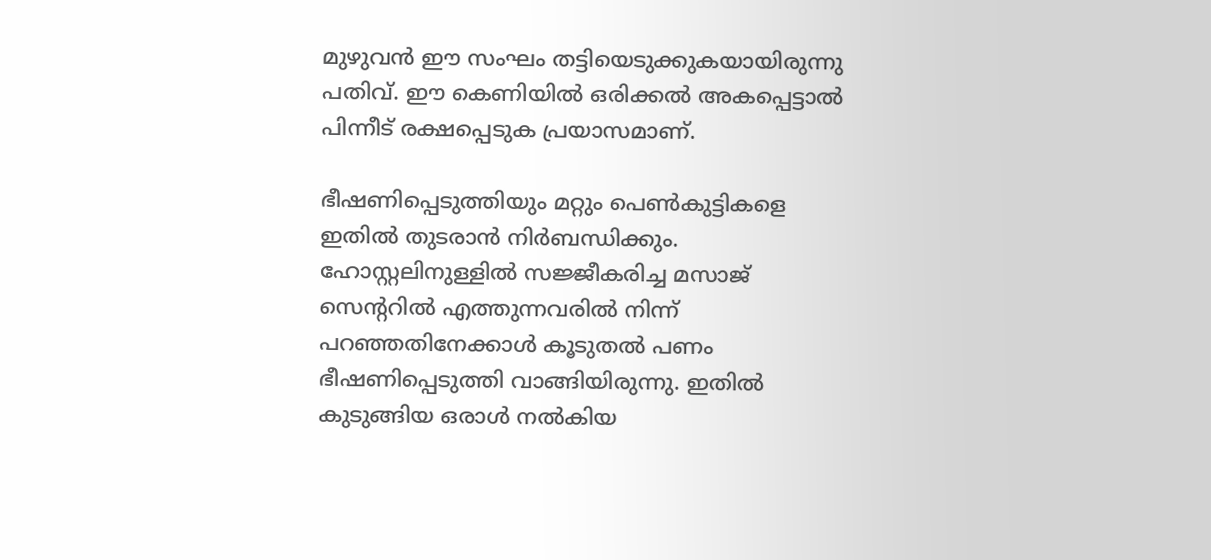മുഴുവന്‍ ഈ സംഘം തട്ടിയെടുക്കുകയായിരുന്നു പതിവ്. ഈ കെണിയില്‍ ഒരിക്കല്‍ അകപ്പെട്ടാല്‍ പിന്നീട് രക്ഷപ്പെടുക പ്രയാസമാണ്.

ഭീഷണിപ്പെടുത്തിയും മറ്റും പെണ്‍കുട്ടികളെ ഇതില്‍ തുടരാന്‍ നിര്‍ബന്ധിക്കും. ഹോസ്റ്റലിനുള്ളില്‍ സജ്ജീകരിച്ച മസാജ് സെന്ററില്‍ എത്തുന്നവരില്‍ നിന്ന് പറഞ്ഞതിനേക്കാള്‍ കൂടുതല്‍ പണം ഭീഷണിപ്പെടുത്തി വാങ്ങിയിരുന്നു. ഇതില്‍ കുടുങ്ങിയ ഒരാള്‍ നല്‍കിയ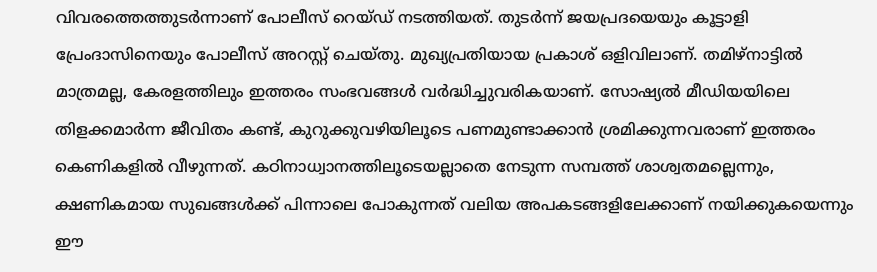വിവരത്തെത്തുടര്‍ന്നാണ് പോലീസ് റെയ്ഡ് നടത്തിയത്. തുടര്‍ന്ന് ജയപ്രദയെയും കൂട്ടാളി പ്രേംദാസിനെയും പോലീസ് അറസ്റ്റ് ചെയ്തു. മുഖ്യപ്രതിയായ പ്രകാശ് ഒളിവിലാണ്. തമിഴ്‌നാട്ടില്‍ മാത്രമല്ല, കേരളത്തിലും ഇത്തരം സംഭവങ്ങള്‍ വര്‍ദ്ധിച്ചുവരികയാണ്. സോഷ്യല്‍ മീഡിയയിലെ തിളക്കമാര്‍ന്ന ജീവിതം കണ്ട്, കുറുക്കുവഴിയിലൂടെ പണമുണ്ടാക്കാന്‍ ശ്രമിക്കുന്നവരാണ് ഇത്തരം കെണികളില്‍ വീഴുന്നത്. കഠിനാധ്വാനത്തിലൂടെയല്ലാതെ നേടുന്ന സമ്പത്ത് ശാശ്വതമല്ലെന്നും, ക്ഷണികമായ സുഖങ്ങള്‍ക്ക് പിന്നാലെ പോകുന്നത് വലിയ അപകടങ്ങളിലേക്കാണ് നയിക്കുകയെന്നും ഈ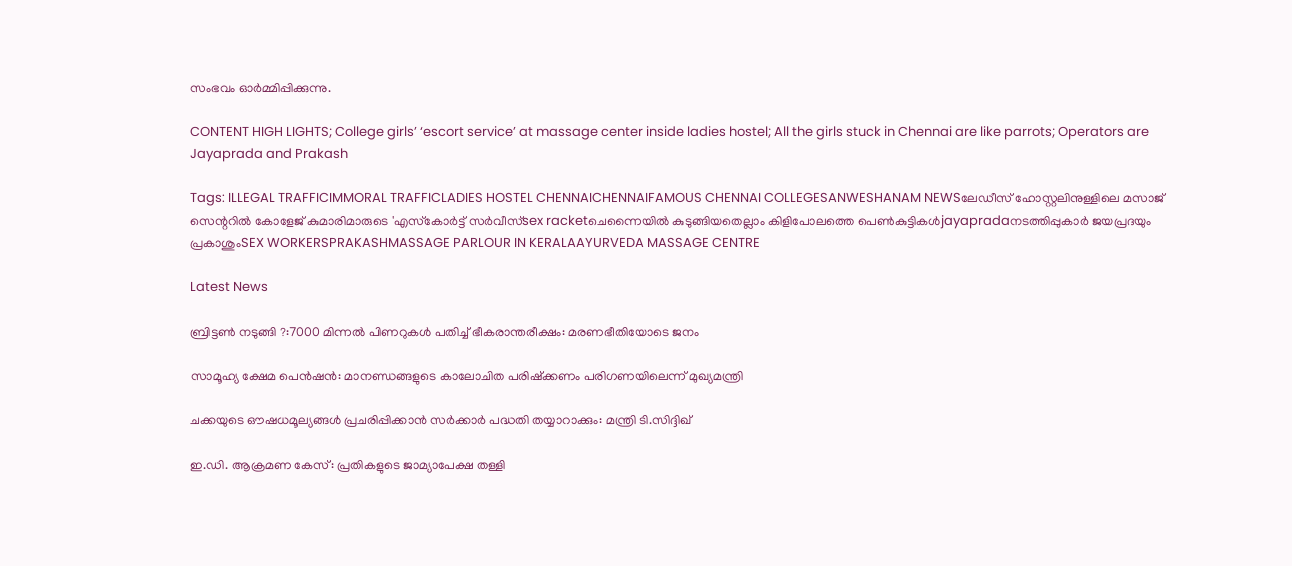സംഭവം ഓര്‍മ്മിപ്പിക്കുന്നു.

CONTENT HIGH LIGHTS; College girls’ ‘escort service’ at massage center inside ladies hostel; All the girls stuck in Chennai are like parrots; Operators are Jayaprada and Prakash

Tags: ILLEGAL TRAFFICIMMORAL TRAFFICLADIES HOSTEL CHENNAICHENNAIFAMOUS CHENNAI COLLEGESANWESHANAM NEWSലേഡീസ് ഹോസ്റ്റലിനുള്ളിലെ മസാജ് സെന്ററില്‍ കോളേജ് കുമാരിമാരുടെ 'എസ്‌കോര്‍ട്ട് സര്‍വീസ്sex racketചെന്നൈയില്‍ കുടുങ്ങിയതെല്ലാം കിളിപോലത്തെ പെണ്‍കുട്ടികള്‍jayapradaനടത്തിപ്പുകാര്‍ ജയപ്രദയും പ്രകാശുംSEX WORKERSPRAKASHMASSAGE PARLOUR IN KERALAAYURVEDA MASSAGE CENTRE

Latest News

ബ്രിട്ടണ്‍ നടുങ്ങി ?:7000 മിന്നല്‍ പിണറുകള്‍ പതിച്ച് ഭീകരാന്തരീക്ഷം: മരണഭീതിയോടെ ജനം

സാമൂഹ്യ ക്ഷേമ പെന്‍ഷന്‍: മാനണ്ഡങ്ങളുടെ കാലോചിത പരിഷ്‌ക്കണം പരിഗണയിലെന്ന് മുഖ്യമന്ത്രി

ചക്കയുടെ ഔഷധമൂല്യങ്ങള്‍ പ്രചരിപ്പിക്കാന്‍ സർക്കാർ പദ്ധതി തയ്യാറാക്കും: മന്ത്രി ടി.സിദ്ദിഖ്

ഇ.ഡി. ആക്രമണ കേസ്: പ്രതികളുടെ ജാമ്യാപേക്ഷ തള്ളി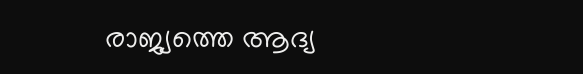രാജ്യത്തെ ആദ്യ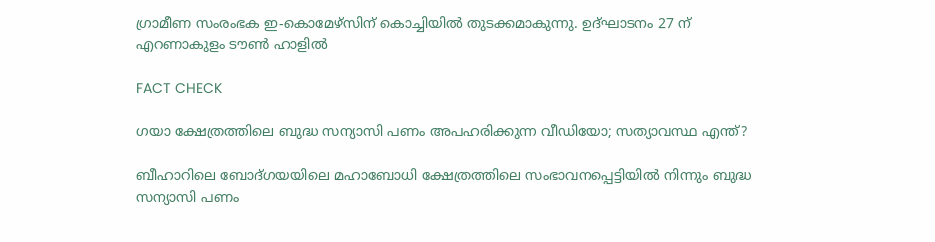ഗ്രാമീണ സംരംഭക ഇ-കൊമേഴ്‌സിന് കൊച്ചിയില്‍ തുടക്കമാകുന്നു. ഉദ്ഘാടനം 27 ന് എറണാകുളം ടൗണ്‍ ഹാളില്‍

FACT CHECK

ഗയാ ക്ഷേത്രത്തിലെ ബുദ്ധ സന്യാസി പണം അപഹരിക്കുന്ന വീഡിയോ; സത്യാവസ്ഥ എന്ത്?

ബീഹാറിലെ ബോദ്ഗയയിലെ മഹാബോധി ക്ഷേത്രത്തിലെ സംഭാവനപ്പെട്ടിയില്‍ നിന്നും ബുദ്ധ സന്യാസി പണം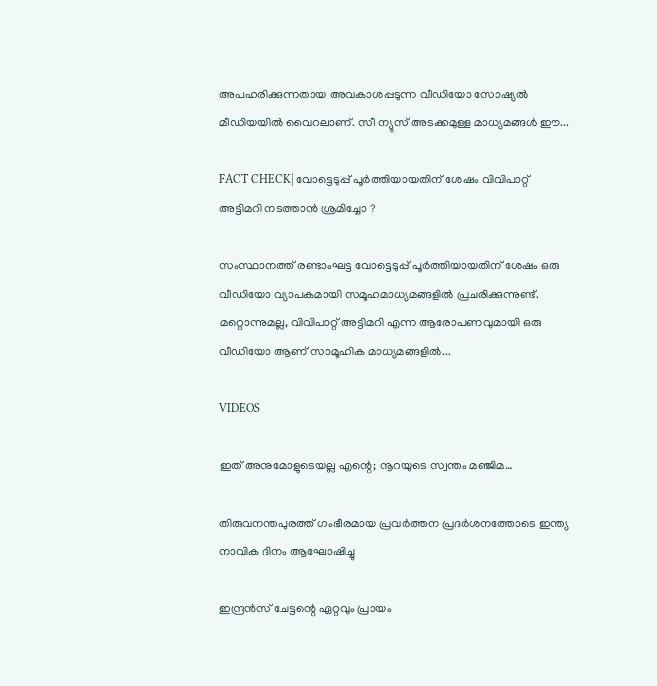അപഹരിക്കുന്നതായ അവകാശപ്പടുന്ന വീഡിയോ സോഷ്യല്‍ മീഡിയയില്‍ വൈറലാണ്. സീ ന്യുസ് അടക്കമുള്ള മാധ്യമങ്ങള്‍ ഈ...

FACT CHECK| വോട്ടെടുപ്പ് പൂർത്തിയായതിന് ശേഷം വിവിപാറ്റ് അട്ടിമറി നടത്താൻ ശ്രമിച്ചോ ?

സംസ്ഥാനത്ത് രണ്ടാംഘട്ട വോട്ടെടുപ്പ് പൂർത്തിയായതിന് ശേഷം ഒരു വീഡിയോ വ്യാപകമായി സമൂഹമാധ്യമങ്ങളിൽ പ്രചരിക്കുന്നുണ്ട്. മറ്റൊന്നുമല്ല, വിവിപാറ്റ് അട്ടിമറി എന്ന ആരോപണവുമായി ഒരു വീഡിയോ ആണ് സാമൂഹിക മാധ്യമങ്ങളിൽ...

VIDEOS

ഇത് അനുമോളുടെയല്ല എന്റെ; നൂറയുടെ സ്വന്തം മഞ്ജിമ…

തിരുവനന്തപുരത്ത് ഗംഭീരമായ പ്രവർത്തന പ്രദർശനത്തോടെ ഇന്ത്യ നാവിക ദിനം ആഘോഷിച്ചു

ഇന്ദ്രൻസ് ചേട്ടന്റെ ഏറ്റവും പ്രായം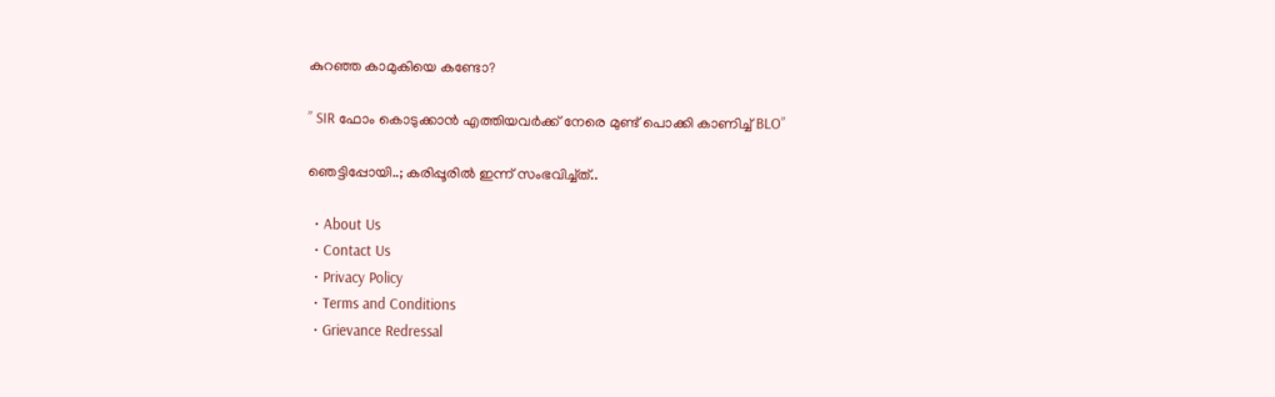കുറഞ്ഞ കാമുകിയെ കണ്ടോ?

” SIR ഫോം കൊടുക്കാൻ എത്തിയവർക്ക് നേരെ മുണ്ട് പൊക്കി കാണിച്ച് BLO”

ഞെട്ടിപ്പോയി..; കരിപ്പൂരിൽ ഇന്ന് സംഭവിച്ച്ത്..

  • About Us
  • Contact Us
  • Privacy Policy
  • Terms and Conditions
  • Grievance Redressal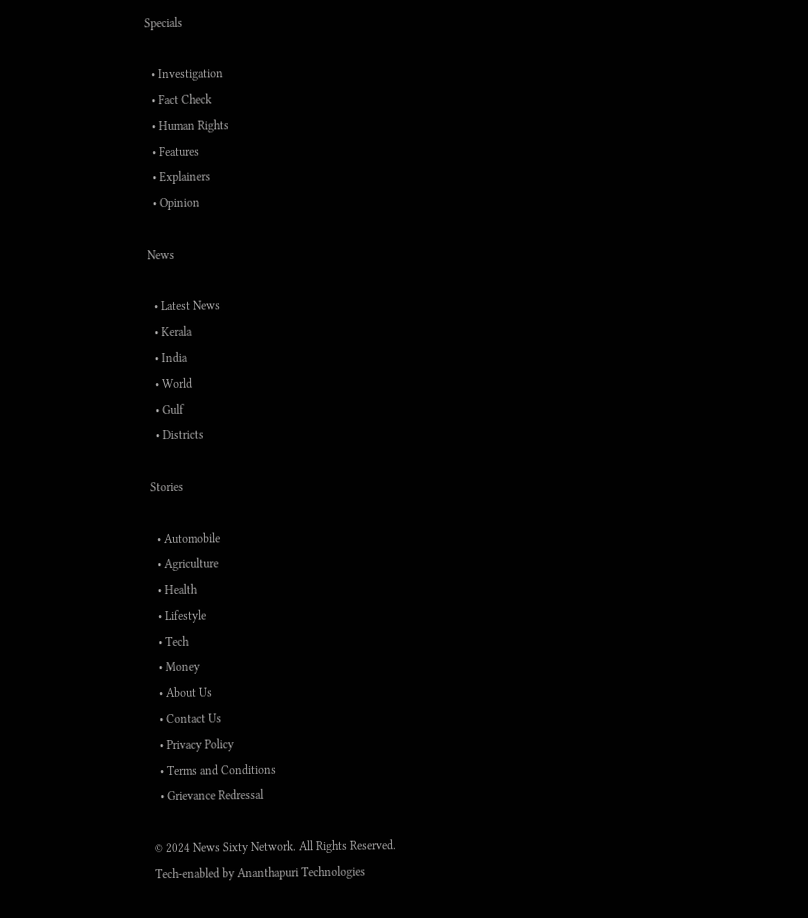Specials

  • Investigation
  • Fact Check
  • Human Rights
  • Features
  • Explainers
  • Opinion

News

  • Latest News
  • Kerala
  • India
  • World
  • Gulf
  • Districts

Stories

  • Automobile
  • Agriculture
  • Health
  • Lifestyle
  • Tech
  • Money
  • About Us
  • Contact Us
  • Privacy Policy
  • Terms and Conditions
  • Grievance Redressal

© 2024 News Sixty Network. All Rights Reserved.
Tech-enabled by Ananthapuri Technologies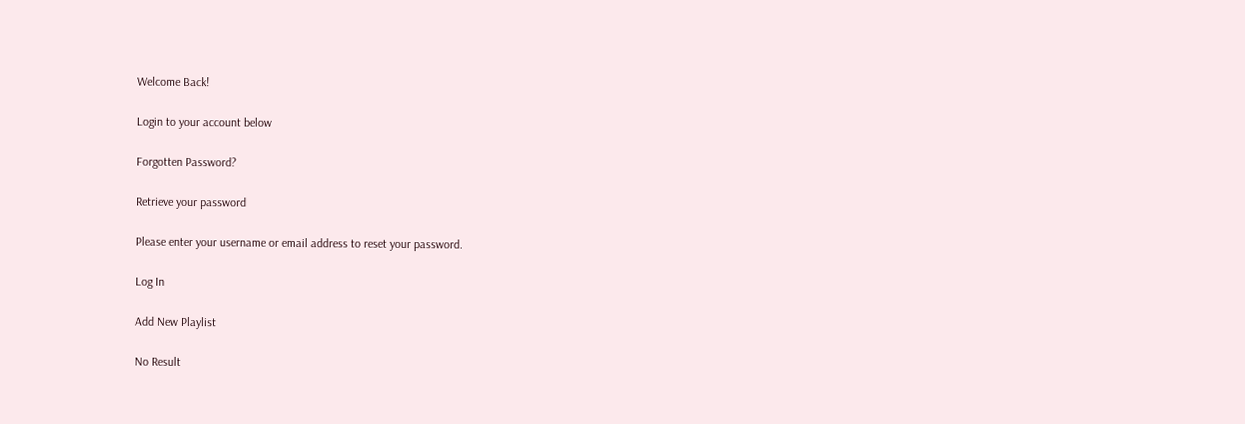Welcome Back!

Login to your account below

Forgotten Password?

Retrieve your password

Please enter your username or email address to reset your password.

Log In

Add New Playlist

No Result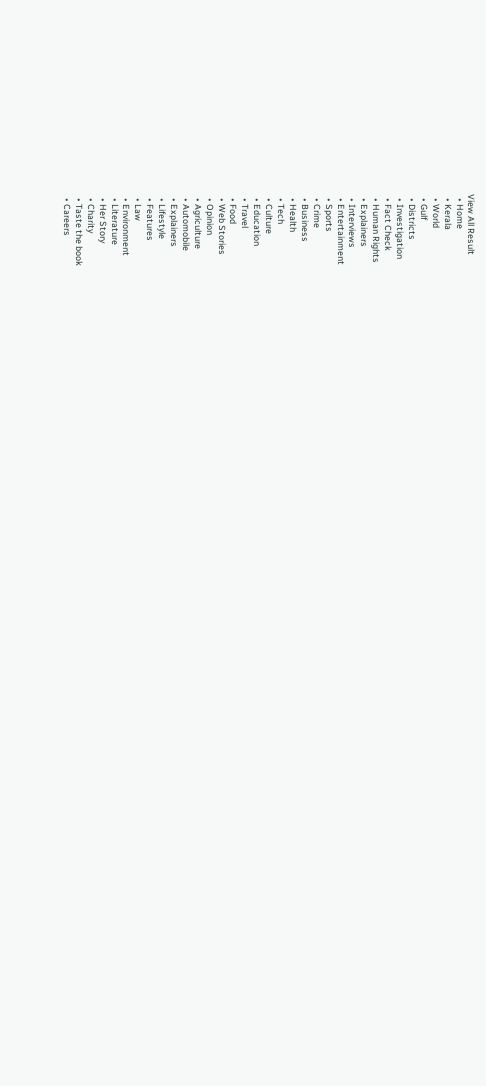View All Result
  • Home
  • Kerala
  • World
  • Gulf
  • Districts
  • Investigation
  • Fact Check
  • Human Rights
  • Explainers
  • Interviews
  • Entertainment
  • Sports
  • Crime
  • Business
  • Health
  • Tech
  • Culture
  • Education
  • Travel
  • Food
  • Web Stories
  • Opinion
  • Agriculture
  • Automobile
  • Explainers
  • Lifestyle
  • Features
  • Law
  • Environment
  • Literature
  • Her Story
  • Charity
  • Taste the book
  • Careers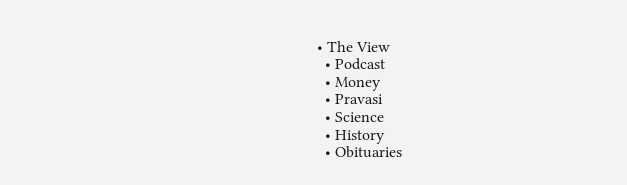• The View
  • Podcast
  • Money
  • Pravasi
  • Science
  • History
  • Obituaries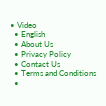• Video
  • English
  • About Us
  • Privacy Policy
  • Contact Us
  • Terms and Conditions
  •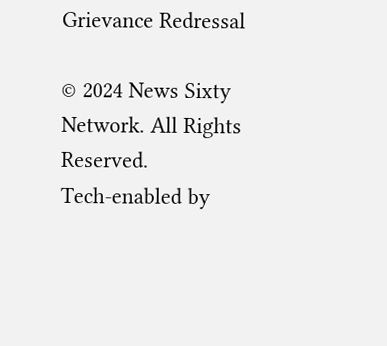Grievance Redressal

© 2024 News Sixty Network. All Rights Reserved.
Tech-enabled by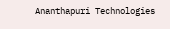Ananthapuri Technologies